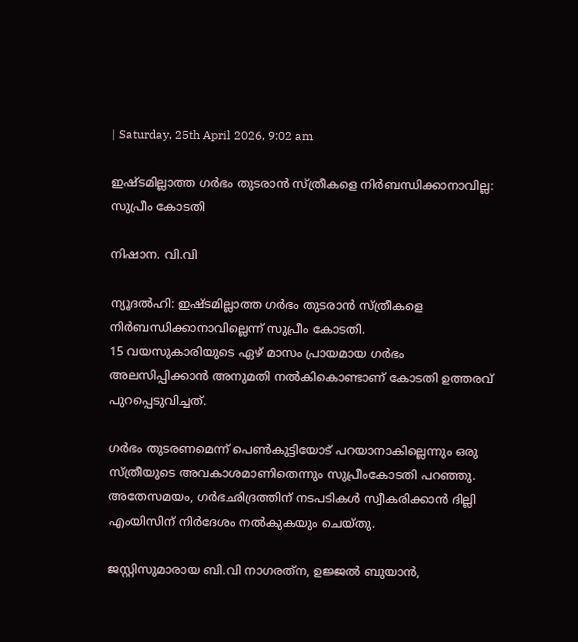| Saturday, 25th April 2026, 9:02 am

ഇഷ്ടമില്ലാത്ത ഗര്‍ഭം തുടരാന്‍ സ്ത്രീകളെ നിര്‍ബന്ധിക്കാനാവില്ല: സുപ്രീം കോടതി

നിഷാന. വി.വി

ന്യൂദല്‍ഹി: ഇഷ്ടമില്ലാത്ത ഗര്‍ഭം തുടരാന്‍ സ്ത്രീകളെ നിര്‍ബന്ധിക്കാനാവില്ലെന്ന് സുപ്രീം കോടതി.
15 വയസുകാരിയുടെ ഏഴ് മാസം പ്രായമായ ഗര്‍ഭം അലസിപ്പിക്കാന്‍ അനുമതി നല്‍കികൊണ്ടാണ് കോടതി ഉത്തരവ് പുറപ്പെടുവിച്ചത്.

ഗര്‍ഭം തുടരണമെന്ന് പെണ്‍കുട്ടിയോട് പറയാനാകില്ലെന്നും ഒരു സ്ത്രീയുടെ അവകാശമാണിതെന്നും സുപ്രീംകോടതി പറഞ്ഞു. അതേസമയം, ഗര്‍ഭഛിദ്രത്തിന് നടപടികള്‍ സ്വീകരിക്കാന്‍ ദില്ലി എംയിസിന് നിര്‍ദേശം നല്‍കുകയും ചെയ്തു.

ജസ്റ്റിസുമാരായ ബി.വി നാഗരത്‌ന, ഉജ്ജല്‍ ബുയാന്‍,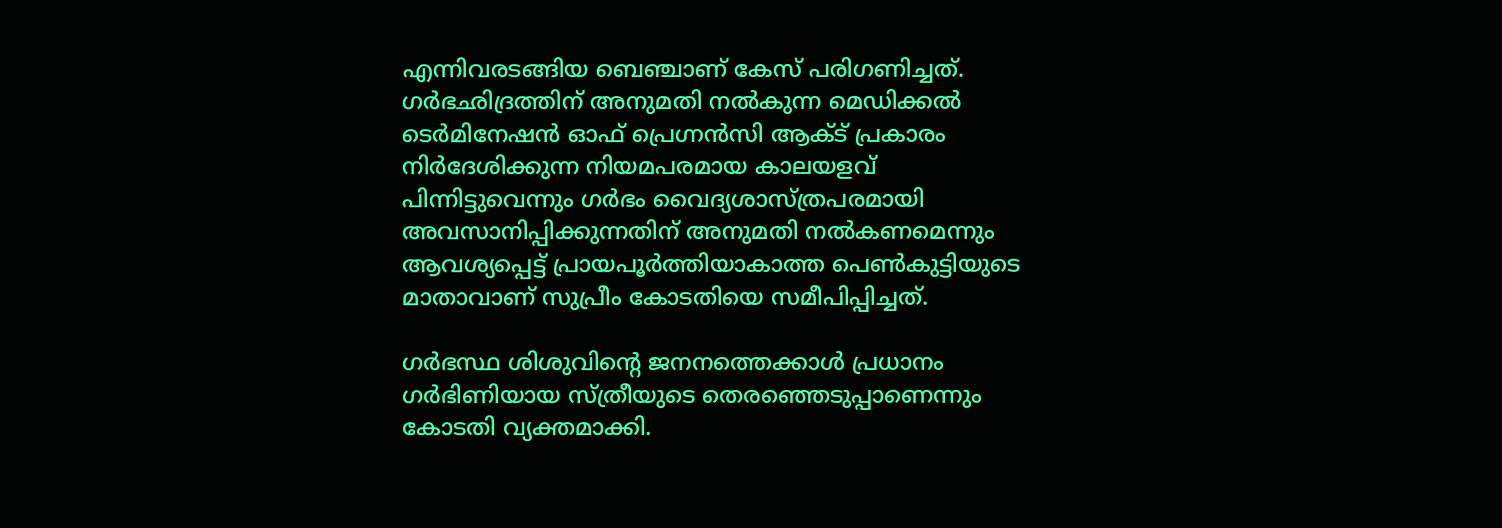എന്നിവരടങ്ങിയ ബെഞ്ചാണ് കേസ് പരിഗണിച്ചത്. ഗര്‍ഭഛിദ്രത്തിന് അനുമതി നല്‍കുന്ന മെഡിക്കല്‍ ടെര്‍മിനേഷന്‍ ഓഫ് പ്രെഗ്നന്‍സി ആക്ട് പ്രകാരം നിര്‍ദേശിക്കുന്ന നിയമപരമായ കാലയളവ് പിന്നിട്ടുവെന്നും ഗര്‍ഭം വൈദ്യശാസ്ത്രപരമായി അവസാനിപ്പിക്കുന്നതിന് അനുമതി നല്‍കണമെന്നും ആവശ്യപ്പെട്ട് പ്രായപൂര്‍ത്തിയാകാത്ത പെണ്‍കുട്ടിയുടെ മാതാവാണ് സുപ്രീം കോടതിയെ സമീപിപ്പിച്ചത്.

ഗര്‍ഭസ്ഥ ശിശുവിന്റെ ജനനത്തെക്കാള്‍ പ്രധാനം ഗര്‍ഭിണിയായ സ്ത്രീയുടെ തെരഞ്ഞെടുപ്പാണെന്നും കോടതി വ്യക്തമാക്കി.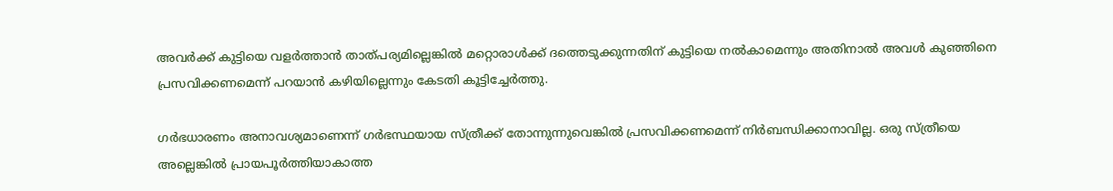അവര്‍ക്ക് കുട്ടിയെ വളര്‍ത്താന്‍ താത്പര്യമില്ലെങ്കില്‍ മറ്റൊരാള്‍ക്ക് ദത്തെടുക്കുന്നതിന് കുട്ടിയെ നല്‍കാമെന്നും അതിനാല്‍ അവള്‍ കുഞ്ഞിനെ പ്രസവിക്കണമെന്ന് പറയാന്‍ കഴിയില്ലെന്നും കേടതി കൂട്ടിച്ചേര്‍ത്തു.

ഗര്‍ഭധാരണം അനാവശ്യമാണെന്ന് ഗര്‍ഭസ്ഥയായ സ്ത്രീക്ക് തോന്നുന്നുവെങ്കില്‍ പ്രസവിക്കണമെന്ന് നിര്‍ബന്ധിക്കാനാവില്ല. ഒരു സ്ത്രീയെ അല്ലെങ്കില്‍ പ്രായപൂര്‍ത്തിയാകാത്ത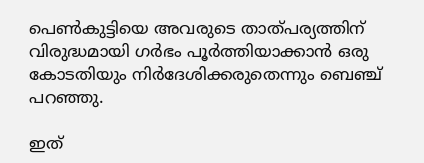പെണ്‍കുട്ടിയെ അവരുടെ താത്പര്യത്തിന് വിരുദ്ധമായി ഗര്‍ഭം പൂര്‍ത്തിയാക്കാന്‍ ഒരു കോടതിയും നിര്‍ദേശിക്കരുതെന്നും ബെഞ്ച് പറഞ്ഞു.

ഇത്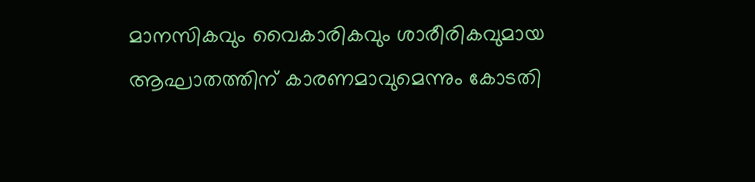മാനസികവും വൈകാരികവും ശാരീരികവുമായ ആഘാതത്തിന് കാരണമാവുമെന്നും കോടതി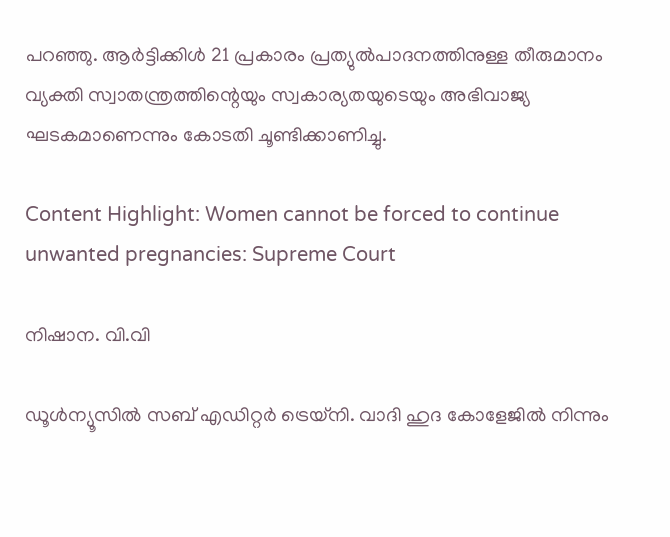പറഞ്ഞു. ആര്‍ട്ടിക്കിള്‍ 21 പ്രകാരം പ്രത്യുല്‍പാദനത്തിനുള്ള തീരുമാനം വ്യക്തി സ്വാതന്ത്രത്തിന്റെയും സ്വകാര്യതയുടെയും അഭിവാജ്യ ഘടകമാണെന്നും കോടതി ചൂണ്ടിക്കാണിച്ചു.

Content Highlight: Women cannot be forced to continue unwanted pregnancies: Supreme Court

നിഷാന. വി.വി

ഡൂള്‍ന്യൂസില്‍ സബ് എഡിറ്റര്‍ ട്രെയ്‌നി. വാദി ഹുദ കോളേജില്‍ നിന്നും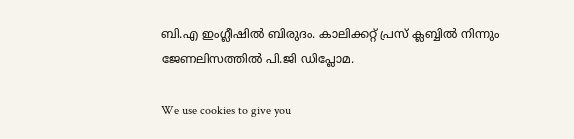ബി.എ ഇംഗ്ലീഷില്‍ ബിരുദം. കാലിക്കറ്റ് പ്രസ് ക്ലബ്ബില്‍ നിന്നും ജേണലിസത്തില്‍ പി.ജി ഡിപ്ലോമ.

We use cookies to give you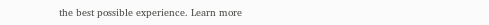the best possible experience. Learn more